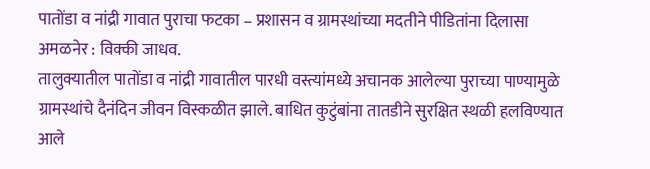पातोंडा व नांद्री गावात पुराचा फटका – प्रशासन व ग्रामस्थांच्या मदतीने पीडितांना दिलासा
अमळनेर : विक्की जाधव.
तालुक्यातील पातोंडा व नांद्री गावातील पारधी वस्त्यांमध्ये अचानक आलेल्या पुराच्या पाण्यामुळे ग्रामस्थांचे दैनंदिन जीवन विस्कळीत झाले. बाधित कुटुंबांना तातडीने सुरक्षित स्थळी हलविण्यात आले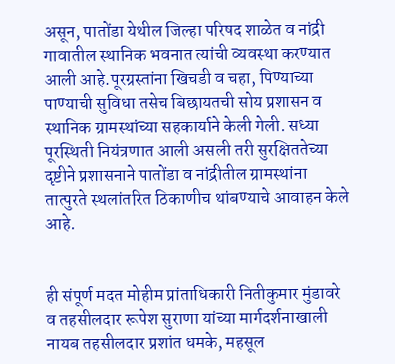असून, पातोंडा येथील जिल्हा परिषद शाळेत व नांद्री गावातील स्थानिक भवनात त्यांची व्यवस्था करण्यात आली आहे.पूरग्रस्तांना खिचडी व चहा, पिण्याच्या पाण्याची सुविधा तसेच बिछायतची सोय प्रशासन व स्थानिक ग्रामस्थांच्या सहकार्याने केली गेली. सध्या पूरस्थिती नियंत्रणात आली असली तरी सुरक्षिततेच्या दृष्टीने प्रशासनाने पातोंडा व नांद्रीतील ग्रामस्थांना तात्पुरते स्थलांतरित ठिकाणीच थांबण्याचे आवाहन केले आहे.


ही संपूर्ण मदत मोहीम प्रांताधिकारी नितीकुमार मुंडावरे व तहसीलदार रूपेश सुराणा यांच्या मार्गदर्शनाखाली नायब तहसीलदार प्रशांत धमके, महसूल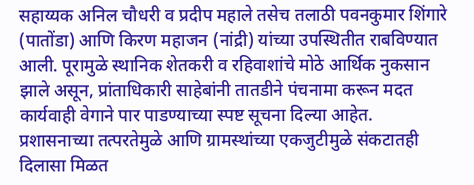सहाय्यक अनिल चौधरी व प्रदीप महाले तसेच तलाठी पवनकुमार शिंगारे (पातोंडा) आणि किरण महाजन (नांद्री) यांच्या उपस्थितीत राबविण्यात आली. पूरामुळे स्थानिक शेतकरी व रहिवाशांचे मोठे आर्थिक नुकसान झाले असून, प्रांताधिकारी साहेबांनी तातडीने पंचनामा करून मदत कार्यवाही वेगाने पार पाडण्याच्या स्पष्ट सूचना दिल्या आहेत. प्रशासनाच्या तत्परतेमुळे आणि ग्रामस्थांच्या एकजुटीमुळे संकटातही दिलासा मिळत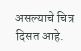असल्याचे चित्र दिसत आहे.